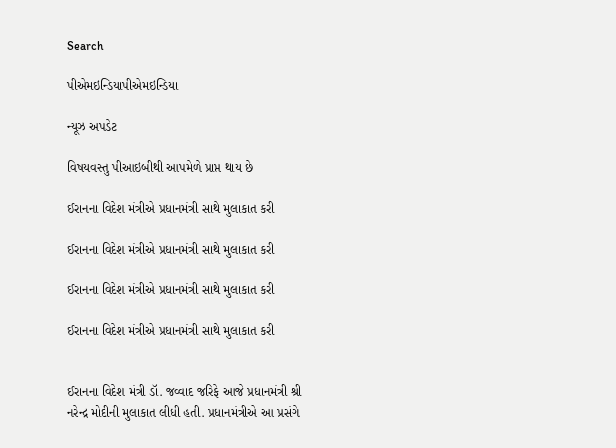Search

પીએમઇન્ડિયાપીએમઇન્ડિયા

ન્યૂઝ અપડેટ

વિષયવસ્તુ પીઆઇબીથી આપમેળે પ્રાપ્ત થાય છે

ઈરાનના વિદેશ મંત્રીએ પ્રધાનમંત્રી સાથે મુલાકાત કરી

ઈરાનના વિદેશ મંત્રીએ પ્રધાનમંત્રી સાથે મુલાકાત કરી

ઈરાનના વિદેશ મંત્રીએ પ્રધાનમંત્રી સાથે મુલાકાત કરી

ઈરાનના વિદેશ મંત્રીએ પ્રધાનમંત્રી સાથે મુલાકાત કરી


ઈરાનના વિદેશ મંત્રી ડૉ. જવ્વાદ જરિફે આજે પ્રધાનમંત્રી શ્રી નરેન્દ્ર મોદીની મુલાકાત લીધી હતી. પ્રધાનમંત્રીએ આ પ્રસંગે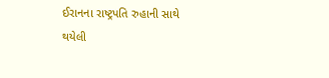ઈરાનના રાષ્ટ્રપતિ રુહાની સાથે થયેલી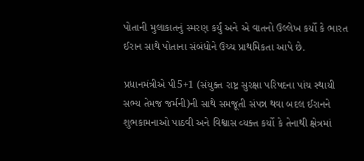પોતાની મુલાકાતનું સ્મરણ કર્યું અને એ વાતનો ઉલ્લેખ કર્યો કે ભારત ઈરાન સાથે પોતાના સંબંધોને ઉચ્ચ પ્રાથમિકતા આપે છે.

પ્રધાનમંત્રીએ પી5+1 (સંયુક્ત રાષ્ટ્ર સુરક્ષા પરિષદના પાંચ સ્થાયી સભ્ય તેમજ જર્મની)ની સાથે સમજૂતી સંપન્ન થવા બદલ ઈરાનને શુભકામનાઓ પાઠવી અને વિશ્વાસ વ્યક્ત કર્યો કે તેનાથી ક્ષેત્રમાં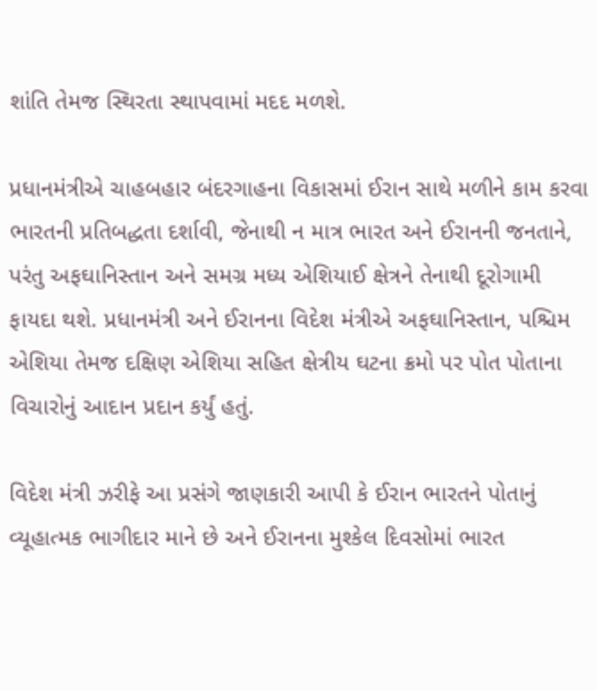શાંતિ તેમજ સ્થિરતા સ્થાપવામાં મદદ મળશે.

પ્રધાનમંત્રીએ ચાહબહાર બંદરગાહના વિકાસમાં ઈરાન સાથે મળીને કામ કરવા ભારતની પ્રતિબદ્ધતા દર્શાવી, જેનાથી ન માત્ર ભારત અને ઈરાનની જનતાને, પરંતુ અફઘાનિસ્તાન અને સમગ્ર મધ્ય એશિયાઈ ક્ષેત્રને તેનાથી દૂરોગામી ફાયદા થશે. પ્રધાનમંત્રી અને ઈરાનના વિદેશ મંત્રીએ અફઘાનિસ્તાન, પશ્ચિમ એશિયા તેમજ દક્ષિણ એશિયા સહિત ક્ષેત્રીય ઘટના ક્રમો પર પોત પોતાના વિચારોનું આદાન પ્રદાન કર્યું હતું.

વિદેશ મંત્રી ઝરીફે આ પ્રસંગે જાણકારી આપી કે ઈરાન ભારતને પોતાનું વ્યૂહાત્મક ભાગીદાર માને છે અને ઈરાનના મુશ્કેલ દિવસોમાં ભારત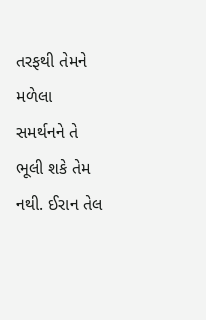તરફથી તેમને મળેલા સમર્થનને તે ભૂલી શકે તેમ નથી. ઈરાન તેલ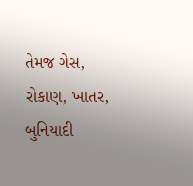તેમજ ગેસ, રોકાણ, ખાતર, બુનિયાદી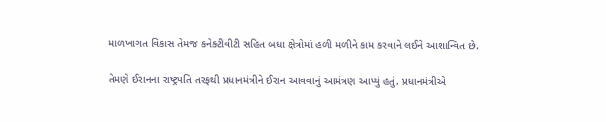માળખાગત વિકાસ તેમજ કનેક્ટીવીટી સહિત બધા ક્ષેત્રોમાં હળી મળીને કામ કરવાને લઈને આશાન્વિત છે.

તેમણે ઈરાનના રાષ્ટ્રપતિ તરફથી પ્રધાનમંત્રીને ઈરાન આવવાનું આમંત્રણ આપ્યું હતું. પ્રધાનમંત્રીએ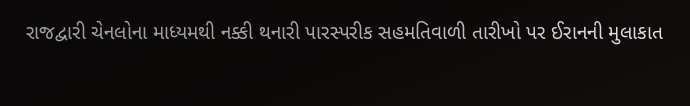રાજદ્વારી ચેનલોના માધ્યમથી નક્કી થનારી પારસ્પરીક સહમતિવાળી તારીખો પર ઈરાનની મુલાકાત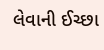લેવાની ઈચ્છા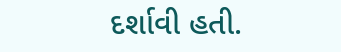દર્શાવી હતી.